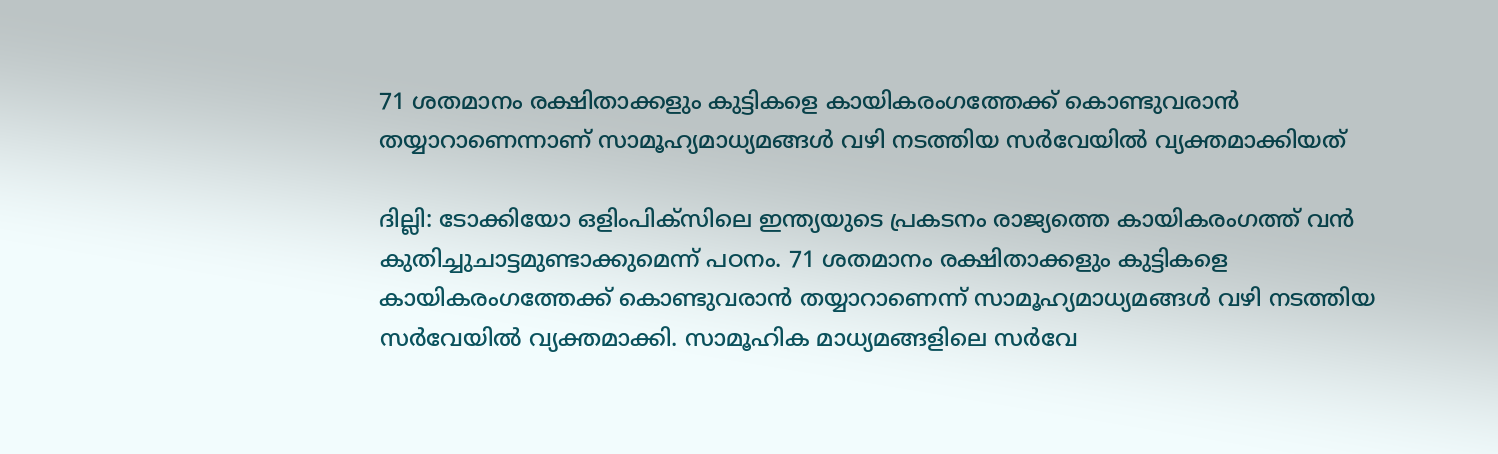71 ശതമാനം രക്ഷിതാക്കളും കുട്ടികളെ കായികരംഗത്തേക്ക് കൊണ്ടുവരാൻ തയ്യാറാണെന്നാണ് സാമൂഹ്യമാധ്യമങ്ങൾ വഴി നടത്തിയ സർവേയിൽ വ്യക്തമാക്കിയത്

ദില്ലി: ടോക്കിയോ ഒളിംപിക്‌സിലെ ഇന്ത്യയുടെ പ്രകടനം രാജ്യത്തെ കായികരംഗത്ത് വൻ കുതിച്ചുചാട്ടമുണ്ടാക്കുമെന്ന് പഠനം. 71 ശതമാനം രക്ഷിതാക്കളും കുട്ടികളെ കായികരംഗത്തേക്ക് കൊണ്ടുവരാൻ തയ്യാറാണെന്ന് സാമൂഹ്യമാധ്യമങ്ങൾ വഴി നടത്തിയ സർവേയിൽ വ്യക്തമാക്കി. സാമൂഹിക മാധ്യമങ്ങളിലെ സർവേ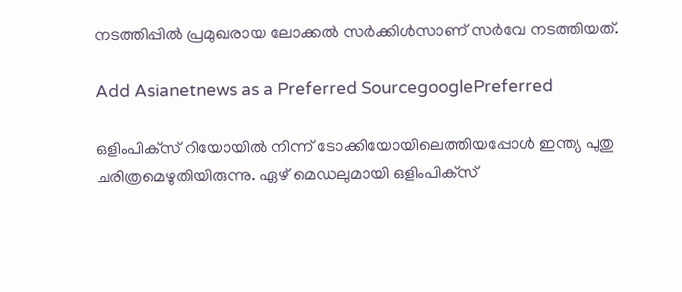നടത്തിപ്പിൽ പ്രമുഖരായ ലോക്കൽ സർക്കിൾസാണ് സർവേ നടത്തിയത്.

Add Asianetnews as a Preferred SourcegooglePreferred

ഒളിംപിക്‌സ് റിയോയിൽ നിന്ന് ടോക്കിയോയിലെത്തിയപ്പോൾ ഇന്ത്യ പുതു ചരിത്രമെഴുതിയിരുന്നു. ഏഴ് മെഡലുമായി ഒളിംപിക്‌സ്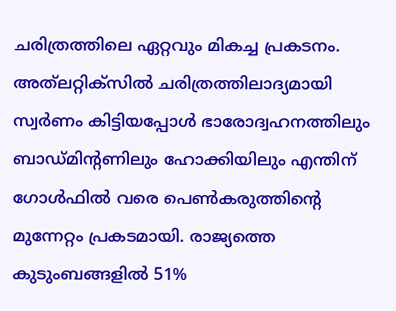ചരിത്രത്തിലെ ഏറ്റവും മികച്ച പ്രകടനം. അത്‍ലറ്റിക്‌സിൽ ചരിത്രത്തിലാദ്യമായി സ്വർണം കിട്ടിയപ്പോള്‍ ഭാരോദ്വഹനത്തിലും ബാഡ്‌മിന്‍റണിലും ഹോക്കിയിലും എന്തിന് ഗോൾഫിൽ വരെ പെൺകരുത്തിന്‍റെ മുന്നേറ്റം പ്രകടമായി. രാജ്യത്തെ കുടുംബങ്ങളിൽ 51%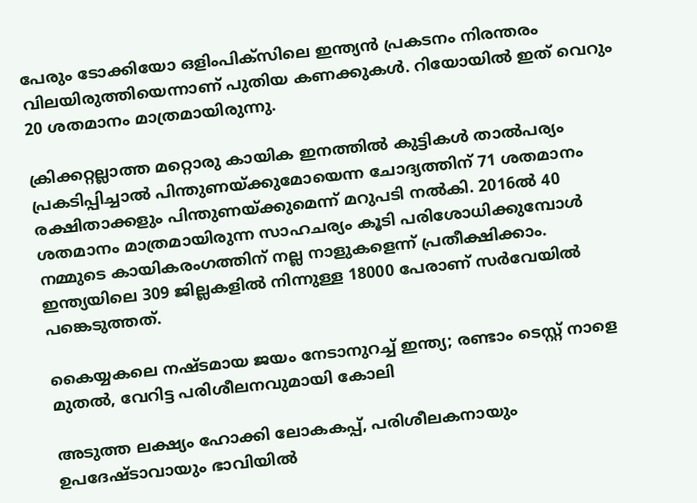പേരും ടോക്കിയോ ഒളിംപിക്‌സിലെ ഇന്ത്യൻ പ്രകടനം നിരന്തരം വിലയിരുത്തിയെന്നാണ് പുതിയ കണക്കുകൾ. റിയോയിൽ ഇത് വെറും 20 ശതമാനം മാത്രമായിരുന്നു.

ക്രിക്കറ്റല്ലാത്ത മറ്റൊരു കായിക ഇനത്തിൽ കുട്ടികൾ താൽപര്യം പ്രകടിപ്പിച്ചാൽ പിന്തുണയ്‌ക്കുമോയെന്ന ചോദ്യത്തിന് 71 ശതമാനം രക്ഷിതാക്കളും പിന്തുണയ്‌ക്കുമെന്ന് മറുപടി നൽകി. 2016ൽ 40 ശതമാനം മാത്രമായിരുന്ന സാഹചര്യം കൂടി പരിശോധിക്കുമ്പോൾ നമ്മുടെ കായികരംഗത്തിന് നല്ല നാളുകളെന്ന് പ്രതീക്ഷിക്കാം. ഇന്ത്യയിലെ 309 ജില്ലകളിൽ നിന്നുള്ള 18000 പേരാണ് സർവേയിൽ പങ്കെടുത്തത്.

കൈയ്യകലെ നഷ്‌ടമായ ജയം നേടാനുറച്ച് ഇന്ത്യ; രണ്ടാം ടെസ്റ്റ് നാളെ മുതല്‍, വേറിട്ട പരിശീലനവുമായി കോലി

അടുത്ത ലക്ഷ്യം ഹോക്കി ലോകകപ്പ്, പരിശീലകനായും ഉപദേഷ്‌ടാവായും ഭാവിയിൽ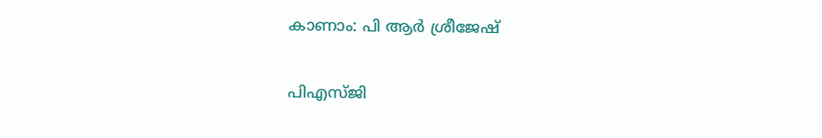കാണാം: പി ആര്‍ ശ്രീജേഷ്

പിഎസ്‌ജി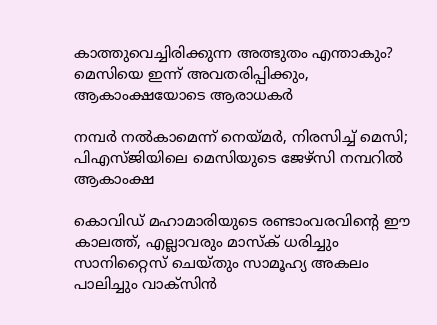കാത്തുവെച്ചിരിക്കുന്ന അത്ഭുതം എന്താകും? മെസിയെ ഇന്ന് അവതരിപ്പിക്കും, ആകാംക്ഷയോടെ ആരാധകര്‍

നമ്പര്‍ നല്‍കാമെന്ന് നെയ്മര്‍, നിരസിച്ച് മെസി; പിഎ‌സ്‌ജിയിലെ മെസിയുടെ ജേഴ്സി നമ്പറില്‍ ആകാംക്ഷ

കൊവിഡ് മഹാമാരിയുടെ രണ്ടാംവരവിന്റെ ഈ കാലത്ത്, എല്ലാവരും മാസ്‌ക് ധരിച്ചും സാനിറ്റൈസ് ചെയ്തും സാമൂഹ്യ അകലം പാലിച്ചും വാക്‌സിന്‍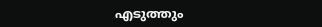എടുത്തും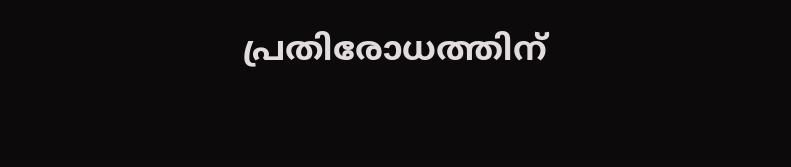പ്രതിരോധത്തിന്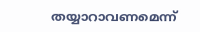തയ്യാറാവണമെന്ന്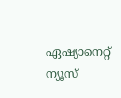ഏഷ്യാനെറ്റ് ന്യൂസ്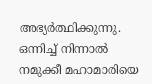അഭ്യര്‍ത്ഥിക്കുന്നു. ഒന്നിച്ച് നിന്നാല്‍ നമുക്കീ മഹാമാരിയെ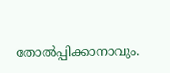തോല്‍പ്പിക്കാനാവും.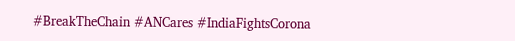#BreakTheChain #ANCares #IndiaFightsCorona